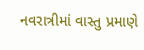નવરાત્રીમાં વાસ્તુ પ્રમાણે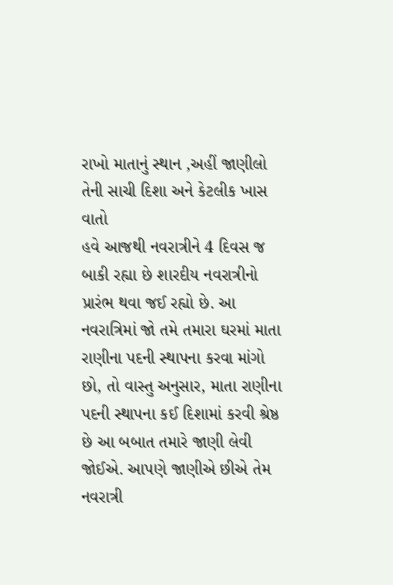રાખો માતાનું સ્થાન ,અહીં જાણીલો તેની સાચી દિશા અને કેટલીક ખાસ વાતો
હવે આજથી નવરાત્રીને 4 દિવસ જ બાકી રહ્યા છે શારદીય નવરાત્રીનો પ્રારંભ થવા જઈ રહ્યો છે. આ નવરાત્રિમાં જો તમે તમારા ઘરમાં માતા રાણીના પદની સ્થાપના કરવા માંગો છો, તો વાસ્તુ અનુસાર, માતા રાણીના પદની સ્થાપના કઈ દિશામાં કરવી શ્રેષ્ઠ છે આ બબાત તમારે જાણી લેવી જોઈએ. આપણે જાણીએ છીએ તેમ નવરાત્રી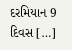દરમિયાન 9 દિવસ […]